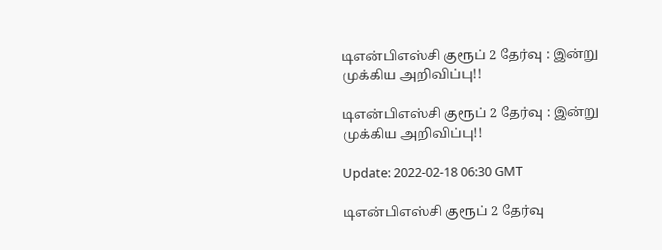டிஎன்பிஎஸ்சி குரூப் 2 தேர்வு : இன்று முக்கிய அறிவிப்பு!!

டிஎன்பிஎஸ்சி குரூப் 2 தேர்வு : இன்று முக்கிய அறிவிப்பு!!

Update: 2022-02-18 06:30 GMT

டிஎன்பிஎஸ்சி குரூப் 2 தேர்வு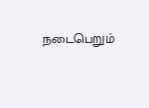நடைபெறும்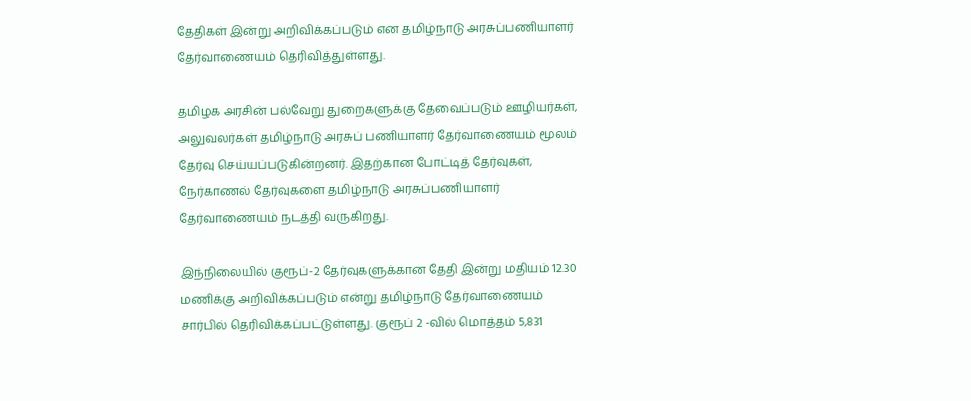தேதிகள் இன்று அறிவிக்கப்படும் என தமிழ்நாடு அரசுப்பணியாளர் தேர்வாணையம் தெரிவித்துள்ளது.

தமிழக அரசின் பல்வேறு துறைகளுக்கு தேவைப்படும் ஊழியர்கள், அலுவலர்கள் தமிழ்நாடு அரசுப் பணியாளர் தேர்வாணையம் மூலம் தேர்வு செய்யப்படுகின்றனர். இதற்கான போட்டித் தேர்வுகள், நேர்காணல் தேர்வுகளை தமிழ்நாடு அரசுப்பணியாளர் தேர்வாணையம் நடத்தி வருகிறது.

இந்நிலையில் குரூப்-2 தேர்வுகளுக்கான தேதி இன்று மதியம் 12.30 மணிக்கு அறிவிக்கப்படும் என்று தமிழ்நாடு தேர்வாணையம் சார்பில் தெரிவிக்கப்பட்டுள்ளது. குரூப் 2 -வில் மொத்தம் 5,831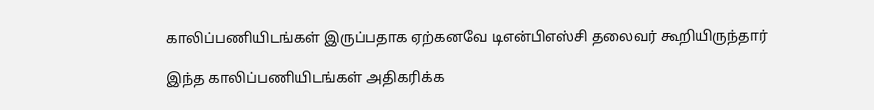காலிப்பணியிடங்கள் இருப்பதாக ஏற்கனவே டிஎன்பிஎஸ்சி தலைவர் கூறியிருந்தார்

இந்த காலிப்பணியிடங்கள் அதிகரிக்க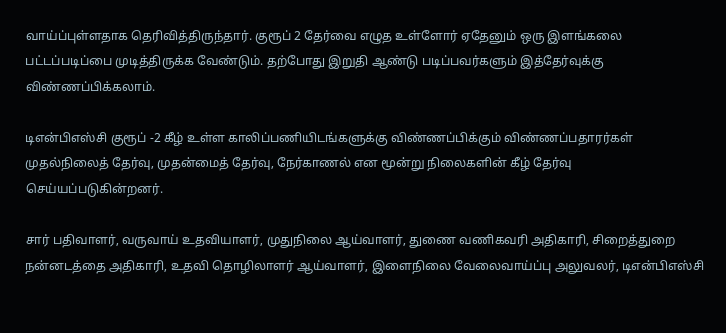வாய்ப்புள்ளதாக தெரிவித்திருந்தார். குரூப் 2 தேர்வை எழுத உள்ளோர் ஏதேனும் ஒரு இளங்கலை பட்டப்படிப்பை முடித்திருக்க வேண்டும். தற்போது இறுதி ஆண்டு படிப்பவர்களும் இத்தேர்வுக்கு விண்ணப்பிக்கலாம்.

டிஎன்பிஎஸ்சி குரூப் -2 கீழ் உள்ள காலிப்பணியிடங்களுக்கு விண்ணப்பிக்கும் விண்ணப்பதாரர்கள் முதல்நிலைத் தேர்வு, முதன்மைத் தேர்வு, நேர்காணல் என மூன்று நிலைகளின் கீழ் தேர்வு செய்யப்படுகின்றனர்.

சார் பதிவாளர், வருவாய் உதவியாளர், முதுநிலை ஆய்வாளர், துணை வணிகவரி அதிகாரி, சிறைத்துறை நன்னடத்தை அதிகாரி, உதவி தொழிலாளர் ஆய்வாளர், இளைநிலை வேலைவாய்ப்பு அலுவலர், டிஎன்பிஎஸ்சி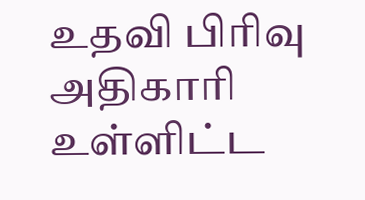உதவி பிரிவு அதிகாரி உள்ளிட்ட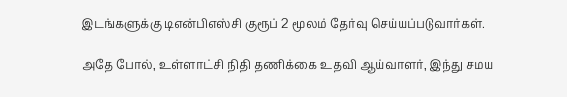இடங்களுக்கு டிஎன்பிஎஸ்சி குரூப் 2 மூலம் தேர்வு செய்யப்படுவார்கள்.

அதே போல், உள்ளாட்சி நிதி தணிக்கை உதவி ஆய்வாளர், இந்து சமய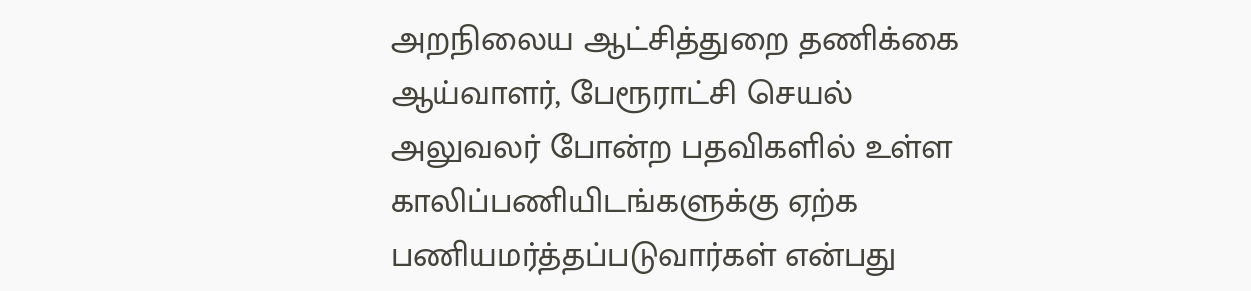அறநிலைய ஆட்சித்துறை தணிக்கை ஆய்வாளர், பேரூராட்சி செயல் அலுவலர் போன்ற பதவிகளில் உள்ள காலிப்பணியிடங்களுக்கு ஏற்க பணியமர்த்தப்படுவார்கள் என்பது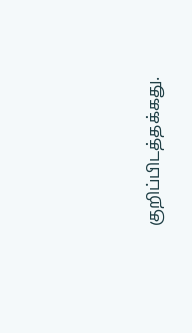குறிப்பிடத்தக்கது.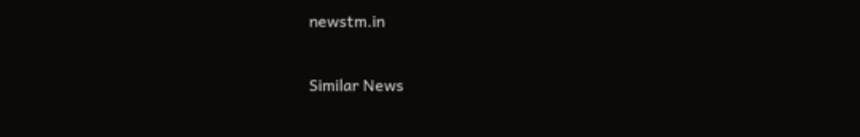newstm.in

Similar News